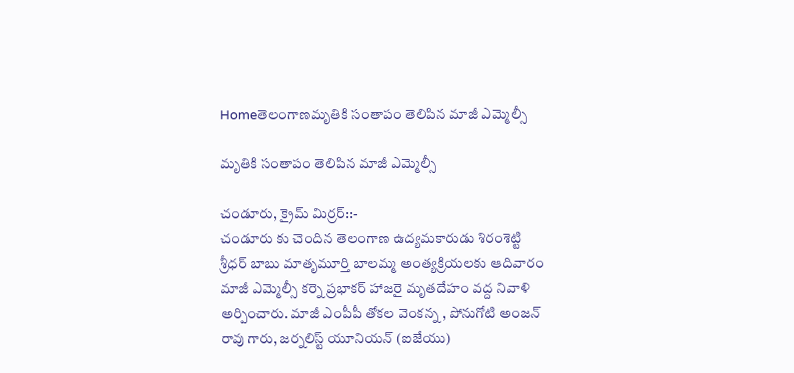Homeతెలంగాణమృతికి సంతాపం తెలిపిన మాజీ ఎమ్మెల్సీ

మృతికి సంతాపం తెలిపిన మాజీ ఎమ్మెల్సీ

చండూరు, క్రైమ్ మిర్రర్::-
చండూరు కు చెందిన తెలంగాణ ఉద్యమకారుడు శిరంశెట్టి శ్రీధర్ బాబు మాతృమూర్తి బాలమ్మ అంత్యక్రియలకు ఆదివారం
మాజీ ఎమ్మెల్సీ కర్నె ప్రభాకర్ హాజరై మృతదేహం వద్ద నివాళి అర్పించారు. మాజీ ఎంపీపీ తోకల వెంకన్న , పోనుగోటి అంజన్ రావు గారు, జర్నలిస్ట్ యూనియన్ (ఐజేయు)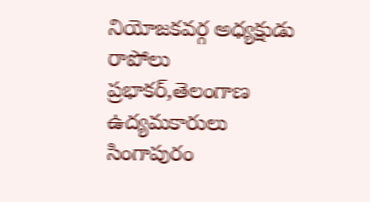నియోజకవర్గ అధ్యక్షుడు రాపోలు ప్రభాకర్,తెలంగాణ ఉద్యమకారులు సింగాపురం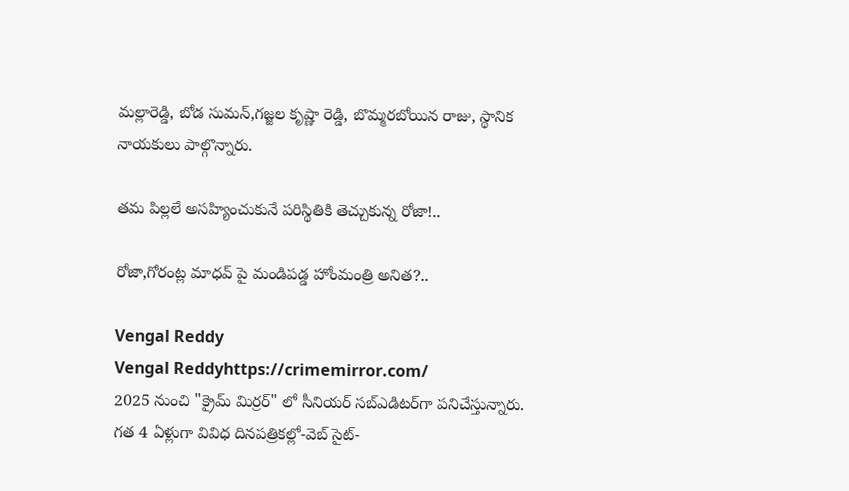మల్లారెడ్డి, బోడ సుమన్,గజ్జల కృష్ణా రెడ్డి, బొమ్మరబోయిన రాజు, స్థానిక నాయకులు పాల్గొన్నారు.

తమ పిల్లలే అసహ్యించుకునే పరిస్థితికి తెచ్చుకున్న రోజా!..

రోజా,గోరంట్ల మాధవ్ పై మండిపడ్డ హోంమంత్రి అనిత?..

Vengal Reddy
Vengal Reddyhttps://crimemirror.com/
2025 నుంచి "క్రైమ్ మిర్రర్" లో సీనియర్ సబ్‌ఎడిటర్‌గా పనిచేస్తున్నారు. గత 4 ఏళ్లుగా వివిధ దినపత్రికల్లో-వెబ్ సైట్-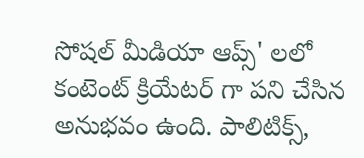సోషల్ మీడియా ఆప్స్' లలో కంటెంట్ క్రియేటర్ గా పని చేసిన అనుభవం ఉంది. పాలిటిక్స్‌,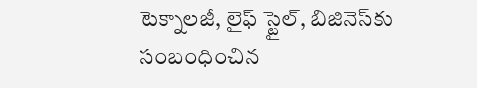టెక్నాలజీ, లైఫ్‌ స్టైల్‌, బిజినెస్‌కు సంబంధించిన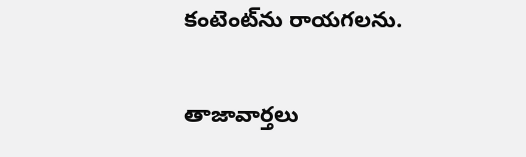కంటెంట్‌ను రాయగలను.

తాజావార్తలు